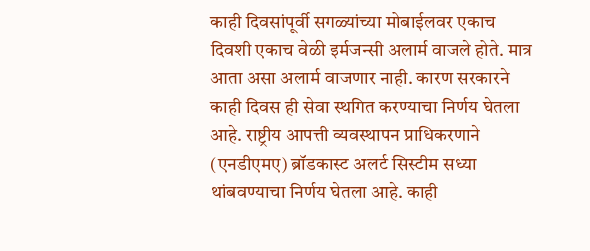काही दिवसांपूर्वी सगळ्यांच्या मोबाईलवर एकाच दिवशी एकाच वेळी इर्मजन्सी अलार्म वाजले होते. मात्र आता असा अलार्म वाजणार नाही. कारण सरकारने काही दिवस ही सेवा स्थगित करण्याचा निर्णय घेतला आहे. राष्ट्रीय आपत्ती व्यवस्थापन प्राधिकरणाने (एनडीएमए) ब्रॉडकास्ट अलर्ट सिस्टीम सध्या थांबवण्याचा निर्णय घेतला आहे. काही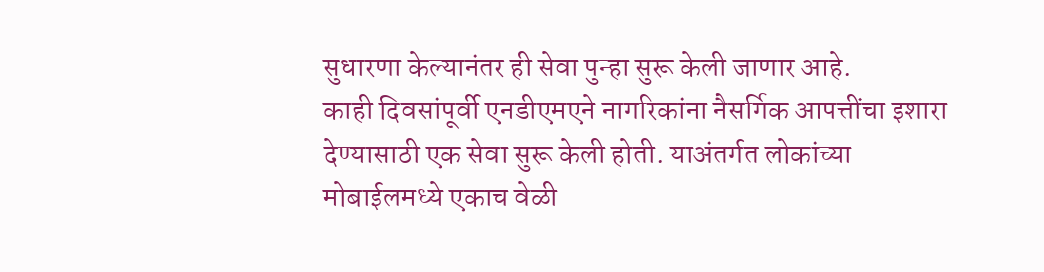सुधारणा केल्यानंतर ही सेवा पुन्हा सुरू केली जाणार आहे.
काही दिवसांपूर्वी एनडीएमएने नागरिकांना नैसर्गिक आपत्तींचा इशारा देण्यासाठी एक सेवा सुरू केली होती. याअंतर्गत लोकांच्या मोबाईलमध्ये एकाच वेळी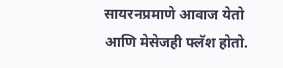सायरनप्रमाणे आवाज येतो आणि मेसेजही फ्लॅश होतो.